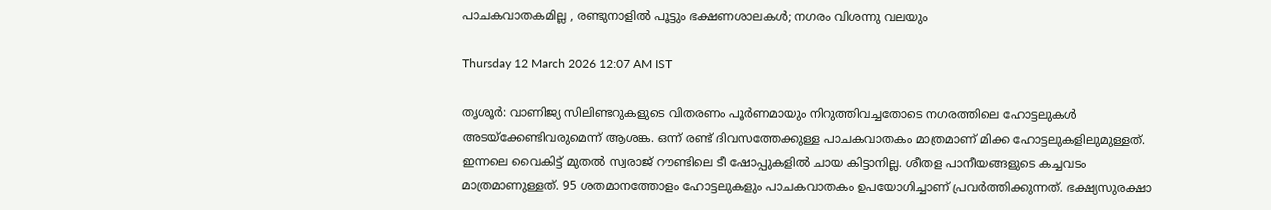പാചകവാതകമില്ല , രണ്ടുനാളിൽ പൂട്ടും ഭക്ഷണശാലകൾ; നഗരം വിശന്നു വലയും

Thursday 12 March 2026 12:07 AM IST

തൃശൂർ: വാണിജ്യ സിലിണ്ടറുകളുടെ വിതരണം പൂർണമായും നിറുത്തിവച്ചതോടെ നഗരത്തിലെ ഹോട്ടലുകൾ അടയ്‌ക്കേണ്ടിവരുമെന്ന് ആശങ്ക. ഒന്ന് രണ്ട് ദിവസത്തേക്കുള്ള പാചകവാതകം മാത്രമാണ് മിക്ക ഹോട്ടലുകളിലുമുള്ളത്. ഇന്നലെ വൈകിട്ട് മുതൽ സ്വരാജ് റൗണ്ടിലെ ടീ ഷോപ്പുകളിൽ ചായ കിട്ടാനില്ല. ശീതള പാനീയങ്ങളുടെ കച്ചവടം മാത്രമാണുള്ളത്. 95 ശതമാനത്തോളം ഹോട്ടലുകളും പാചകവാതകം ഉപയോഗിച്ചാണ് പ്രവർത്തിക്കുന്നത്. ഭക്ഷ്യസുരക്ഷാ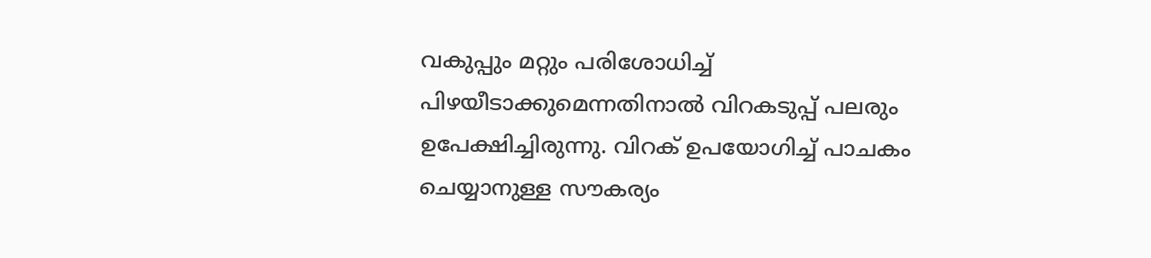വകുപ്പും മറ്റും പരിശോധിച്ച് പിഴയീടാക്കുമെന്നതിനാൽ വിറകടുപ്പ് പലരും ഉപേക്ഷിച്ചിരുന്നു. വിറക് ഉപയോഗിച്ച് പാചകം ചെയ്യാനുള്ള സൗകര്യം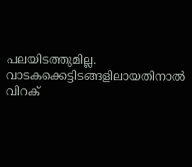പലയിടത്തുമില്ല. വാടകക്കെട്ടിടങ്ങളിലായതിനാൽ വിറക്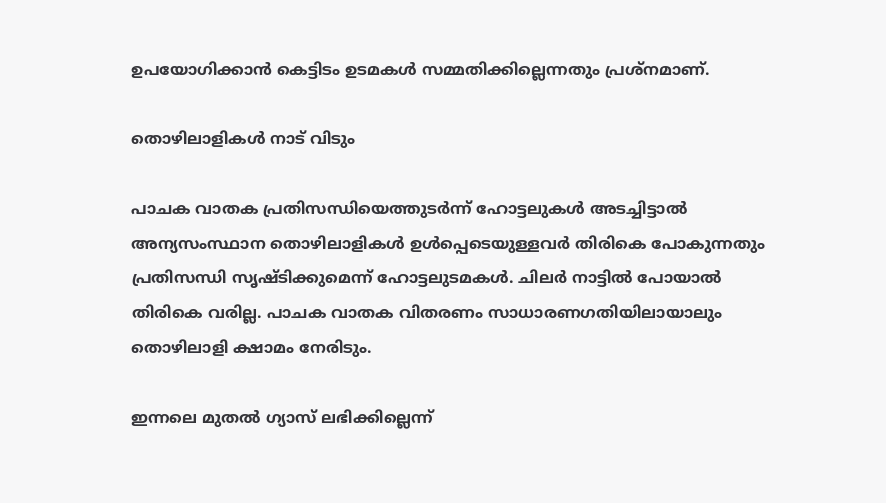ഉപയോഗിക്കാൻ കെട്ടിടം ഉടമകൾ സമ്മതിക്കില്ലെന്നതും പ്രശ്‌നമാണ്.

തൊഴിലാളികൾ നാട് വിടും

പാചക വാതക പ്രതിസന്ധിയെത്തുടർന്ന് ഹോട്ടലുകൾ അടച്ചിട്ടാൽ അന്യസംസ്ഥാന തൊഴിലാളികൾ ഉൾപ്പെടെയുള്ളവർ തിരികെ പോകുന്നതും പ്രതിസന്ധി സൃഷ്ടിക്കുമെന്ന് ഹോട്ടലുടമകൾ. ചിലർ നാട്ടിൽ പോയാൽ തിരികെ വരില്ല. പാചക വാതക വിതരണം സാധാരണഗതിയിലായാലും തൊഴിലാളി ക്ഷാമം നേരിടും.

ഇന്നലെ മുതൽ ഗ്യാസ് ലഭിക്കില്ലെന്ന്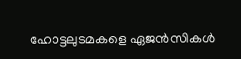ഹോട്ടലുടമകളെ ഏജൻസികൾ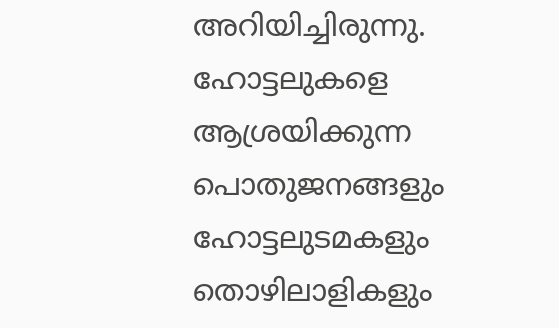അറിയിച്ചിരുന്നു. ഹോട്ടലുകളെ ആശ്രയിക്കുന്ന പൊതുജനങ്ങളും ഹോട്ടലുടമകളും തൊഴിലാളികളും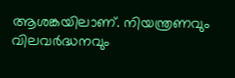ആശങ്കയിലാണ്. നിയന്ത്രണവും വിലവർദ്ധനവും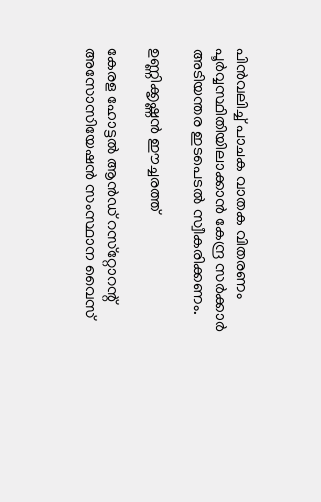പിൻവലിച്ച് പാചക വാതക വിതരണം പൂർവ്വസ്ഥിതിയിലാക്കാൻ കേന്ദ്ര സർക്കാർ അടിയന്തര ഇടപെടൽ സ്വീകരിക്കണം.

ഉണ്ണിക്കൃഷ്ണൻ ഈച്ചരത്ത്

കേരള ഹോട്ടൽ ആൻഡ് റസ്‌റ്റോറന്റ് അസോസിയേഷൻ സംസ്ഥാന വൈസ്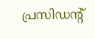പ്രസിഡന്റ്